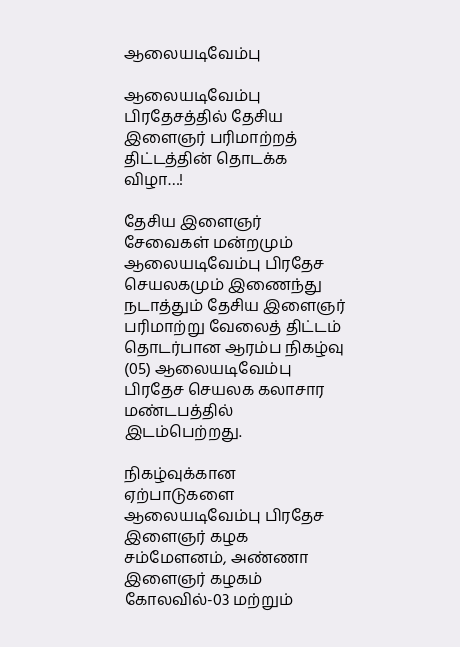ஆலையடிவேம்பு

ஆலையடிவேம்பு பிரதேசத்தில் தேசிய இளைஞர் பரிமாற்றத் திட்டத்தின் தொடக்க விழா…!

தேசிய இளைஞர் சேவைகள் மன்றமும் ஆலையடிவேம்பு பிரதேச செயலகமும் இணைந்து நடாத்தும் தேசிய இளைஞர் பரிமாற்று வேலைத் திட்டம் தொடர்பான ஆரம்ப நிகழ்வு (05) ஆலையடிவேம்பு பிரதேச செயலக கலாசார மண்டபத்தில் இடம்பெற்றது.

நிகழ்வுக்கான ஏற்பாடுகளை ஆலையடிவேம்பு பிரதேச இளைஞர் கழக சம்மேளனம், அண்ணா இளைஞர் கழகம் கோலவில்-03 மற்றும்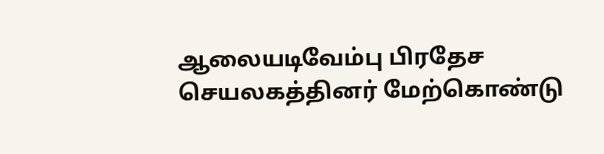ஆலையடிவேம்பு பிரதேச செயலகத்தினர் மேற்கொண்டு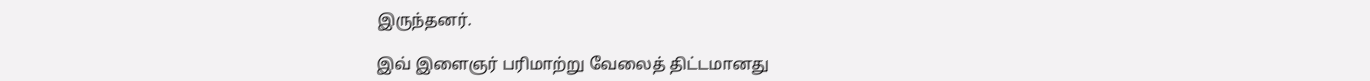இருந்தனர்.

இவ் இளைஞர் பரிமாற்று வேலைத் திட்டமானது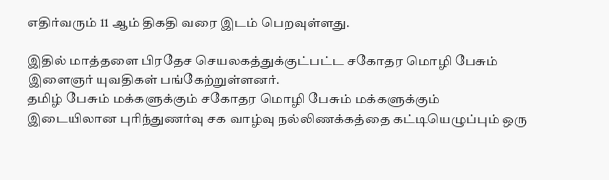எதிர்வரும் 11 ஆம் திகதி வரை இடம் பெறவுள்ளது.

இதில் மாத்தளை பிரதேச செயலகத்துக்குட்பட்ட சகோதர மொழி பேசும் இளைஞர் யுவதிகள் பங்கேற்றுள்ளனர்.
தமிழ் பேசும் மக்களுக்கும் சகோதர மொழி பேசும் மக்களுக்கும் இடையிலான புரிந்துணர்வு சக வாழ்வு நல்லிணக்கத்தை கட்டியெழுப்பும் ஒரு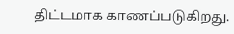திட்டமாக காணப்படுகிறது.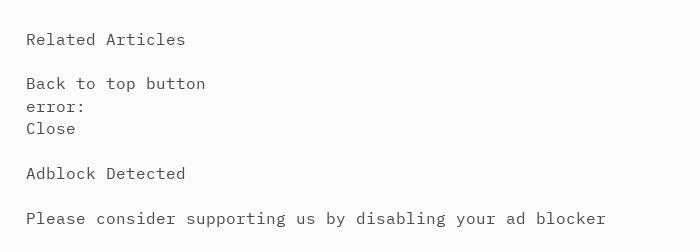Related Articles

Back to top button
error:
Close

Adblock Detected

Please consider supporting us by disabling your ad blocker